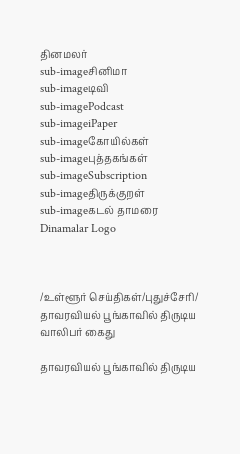தினமலர்
sub-imageசினிமா
sub-imageடிவி
sub-imagePodcast
sub-imageiPaper
sub-imageகோயில்கள்
sub-imageபுத்தகங்கள்
sub-imageSubscription
sub-imageதிருக்குறள்
sub-imageகடல் தாமரை
Dinamalar Logo



/உள்ளூர் செய்திகள்/புதுச்சேரி/ தாவரவியல் பூங்காவில் திருடிய வாலிபர் கைது

தாவரவியல் பூங்காவில் திருடிய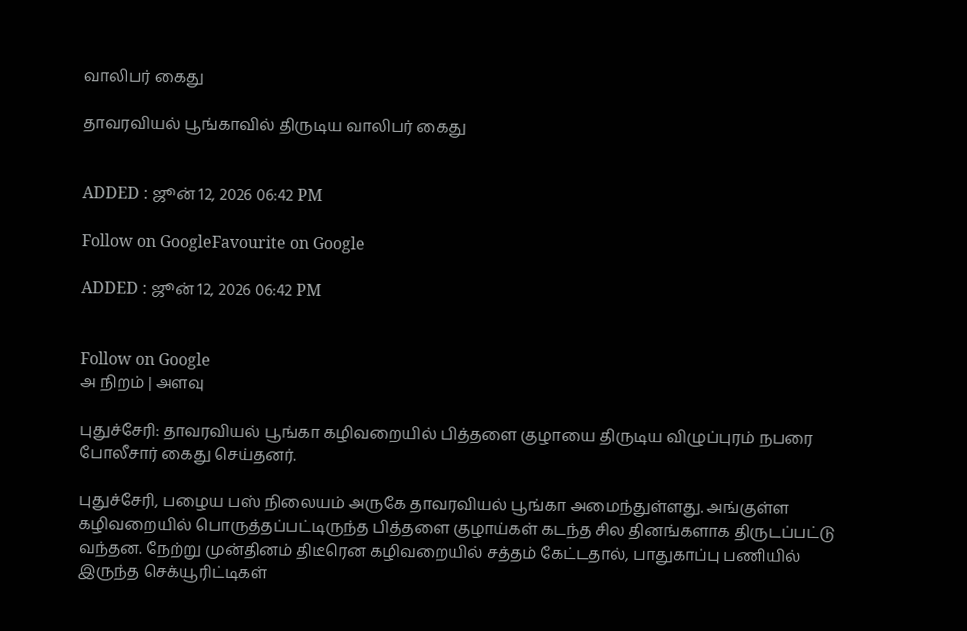வாலிபர் கைது

தாவரவியல் பூங்காவில் திருடிய வாலிபர் கைது


ADDED : ஜூன் 12, 2026 06:42 PM

Follow on GoogleFavourite on Google

ADDED : ஜூன் 12, 2026 06:42 PM


Follow on Google
அ நிறம் | அளவு

புதுச்சேரி: தாவரவியல் பூங்கா கழிவறையில் பித்தளை குழாயை திருடிய விழுப்புரம் நபரை போலீசார் கைது செய்தனர்.

புதுச்சேரி, பழைய பஸ் நிலையம் அருகே தாவரவியல் பூங்கா அமைந்துள்ளது. அங்குள்ள கழிவறையில் பொருத்தப்பட்டிருந்த பித்தளை குழாய்கள் கடந்த சில தினங்களாக திருடப்பட்டு வந்தன. நேற்று முன்தினம் திடீரென கழிவறையில் சத்தம் கேட்டதால், பாதுகாப்பு பணியில் இருந்த செக்யூரிட்டிகள்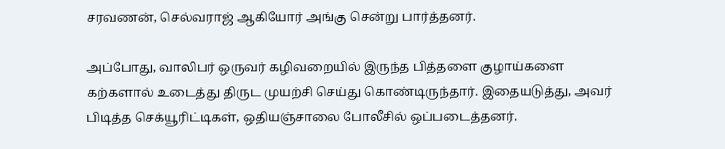சரவணன், செல்வராஜ் ஆகியோர் அங்கு சென்று பார்த்தனர்.

அப்போது, வாலிபர் ஒருவர் கழிவறையில் இருந்த பித்தளை குழாய்களை கற்களால் உடைத்து திருட முயற்சி செய்து கொண்டிருந்தார். இதையடுத்து, அவர் பிடித்த செக்யூரிட்டிகள், ஒதியஞ்சாலை போலீசில் ஒப்படைத்தனர்.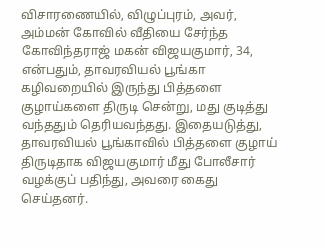விசாரணையில், விழுப்புரம், அவர், அம்மன் கோவில் வீதியை சேர்ந்த கோவிந்தராஜ் மகன் விஜயகுமார், 34, என்பதும், தாவரவியல் பூங்கா கழிவறையில் இருந்து பித்தளை குழாய்களை திருடி சென்று, மது குடித்து வந்ததும் தெரியவந்தது. இதையடுத்து, தாவரவியல் பூங்காவில் பித்தளை குழாய் திருடிதாக விஜயகுமார் மீது போலீசார் வழக்குப் பதிந்து, அவரை கைது செய்தனர்.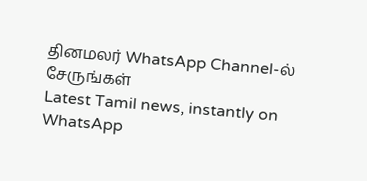தினமலர் WhatsApp Channel-ல் சேருங்கள்
Latest Tamil news, instantly on WhatsApp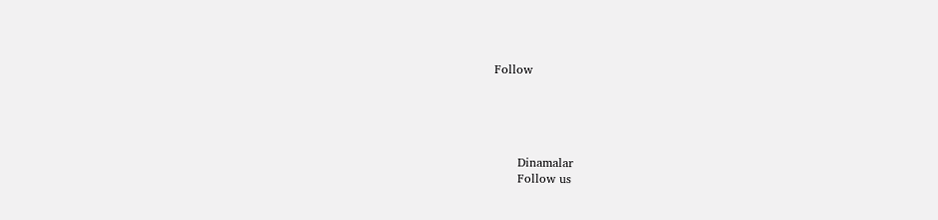Follow





      Dinamalar
      Follow us